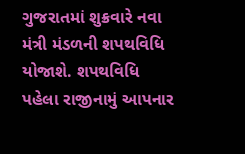ગુજરાતમાં શુક્રવારે નવા મંત્રી મંડળની શપથવિધિ યોજાશે. શપથવિધિ પહેલા રાજીનામું આપનાર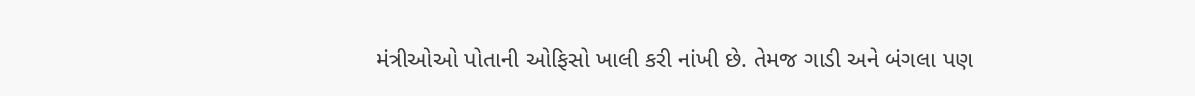મંત્રીઓઓ પોતાની ઓફિસો ખાલી કરી નાંખી છે. તેમજ ગાડી અને બંગલા પણ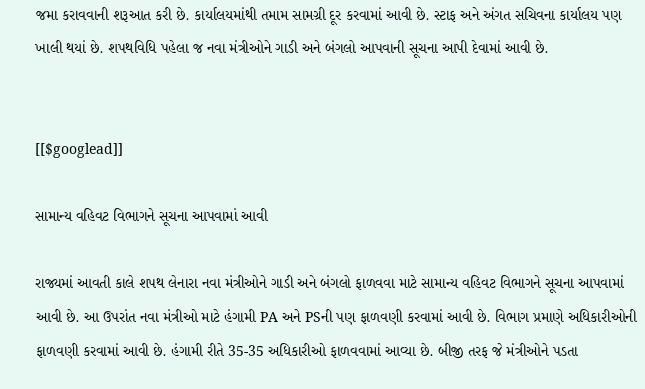જમા કરાવવાની શરૂઆત કરી છે. કાર્યાલયમાંથી તમામ સામગ્રી દૂર કરવામાં આવી છે. સ્ટાફ અને અંગત સચિવના કાર્યાલય પણ ખાલી થયાં છે. શપથવિધિ પહેલા જ નવા મંત્રીઓને ગાડી અને બંગલો આપવાની સૂચના આપી દેવામાં આવી છે.


[[$googlead]]

સામાન્ય વહિવટ વિભાગને સૂચના આપવામાં આવી

રાજ્યમાં આવતી કાલે શપથ લેનારા નવા મંત્રીઓને ગાડી અને બંગલો ફાળવવા માટે સામાન્ય વહિવટ વિભાગને સૂચના આપવામાં આવી છે. આ ઉપરાંત નવા મંત્રીઓ માટે હંગામી PA અને PSની પણ ફાળવણી કરવામાં આવી છે. વિભાગ પ્રમાણે અધિકારીઓની ફાળવણી કરવામાં આવી છે. હંગામી રીતે 35-35 અધિકારીઓ ફાળવવામાં આવ્યા છે. બીજી તરફ જે મંત્રીઓને પડતા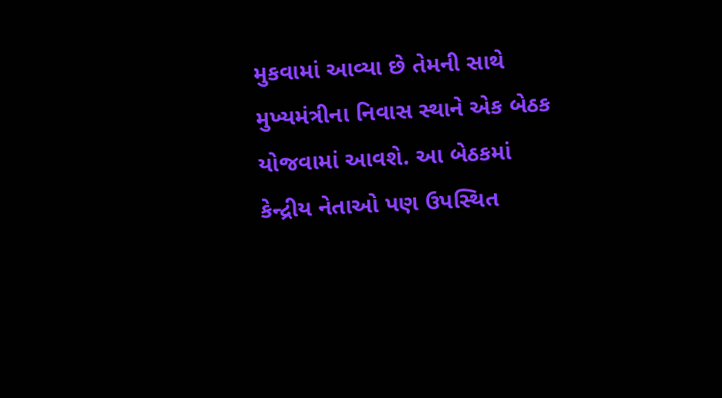મુકવામાં આવ્યા છે તેમની સાથે મુખ્યમંત્રીના નિવાસ સ્થાને એક બેઠક યોજવામાં આવશે. આ બેઠકમાં કેન્દ્રીય નેતાઓ પણ ઉપસ્થિત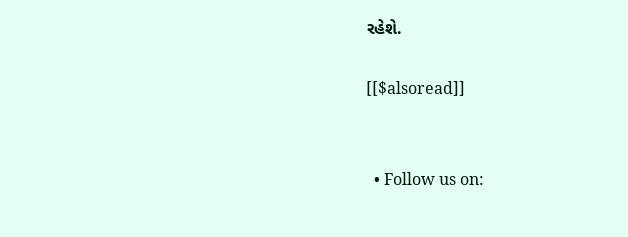રહેશે.

[[$alsoread]]


  • Follow us on: